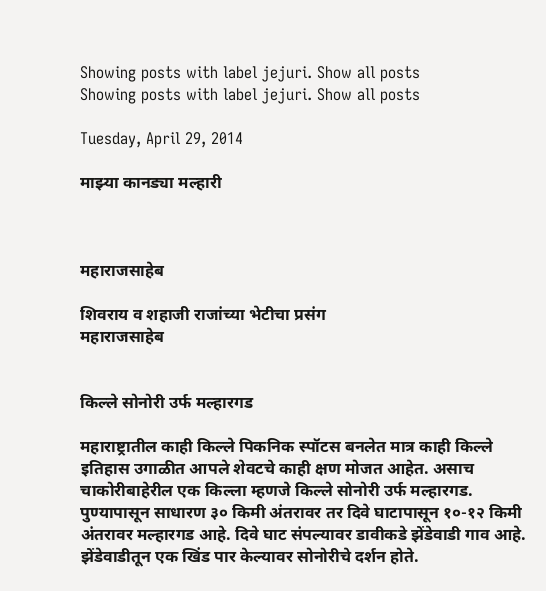Showing posts with label jejuri. Show all posts
Showing posts with label jejuri. Show all posts

Tuesday, April 29, 2014

माझ्या कानड्या मल्हारी



महाराजसाहेब

शिवराय व शहाजी राजांच्या भेटीचा प्रसंग
महाराजसाहेब


किल्ले सोनोरी उर्फ मल्हारगड

महाराष्ट्रातील काही किल्ले पिकनिक स्पॉटस बनलेत मात्र काही किल्ले इतिहास उगाळीत आपले शेवटचे काही क्षण मोजत आहेत. असाच चाकोरीबाहेरील एक किल्ला म्हणजे किल्ले सोनोरी उर्फ मल्हारगड. पुण्यापासून साधारण ३० किमी अंतरावर तर दिवे घाटापासून १०-१२ किमी अंतरावर मल्हारगड आहे. दिवे घाट संपल्यावर डावीकडे झेंडेवाडी गाव आहे. झेंडेवाडीतून एक खिंड पार केल्यावर सोनोरीचे दर्शन होते.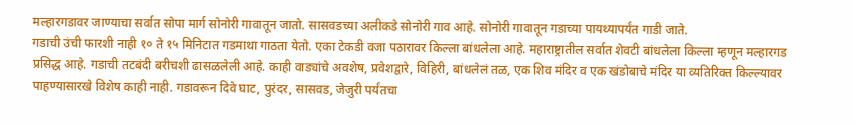मल्हारगडावर जाण्याचा सर्वात सोपा मार्ग सोनोरी गावातून जातो. सासवडच्या अलीकडे सोनोरी गाव आहे. सोनोरी गावातून गडाच्या पायथ्यापर्यंत गाडी जाते.
गडाची उंची फारशी नाही १० ते १५ मिनिटात गडमाथा गाठता येतो. एका टेकडी वजा पठारावर किल्ला बांधलेला आहे. महाराष्ट्रातील सर्वात शेवटी बांधलेला किल्ला म्हणून मल्हारगड प्रसिद्ध आहे. गडाची तटबंदी बरीचशी ढासळलेली आहे. काही वाड्यांचे अवशेष, प्रवेशद्वारे, विहिरी, बांधलेलं तळ, एक शिव मंदिर व एक खंडोबाचे मंदिर या व्यतिरिक्त किल्ल्यावर पाहण्यासारखे विशेष काही नाही. गडावरून दिवे घाट, पुरंदर, सासवड, जेजुरी पर्यंतचा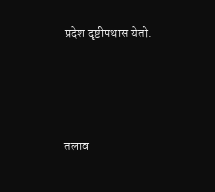प्रदेश दृष्टीपथास येतो.




तलाव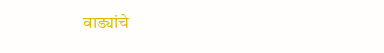वाड्यांचे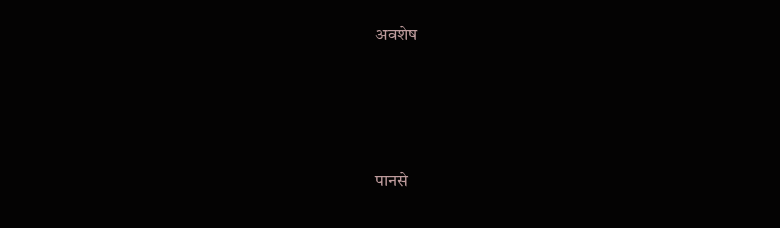अवशेष





पानसे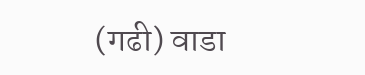(गढी) वाडा